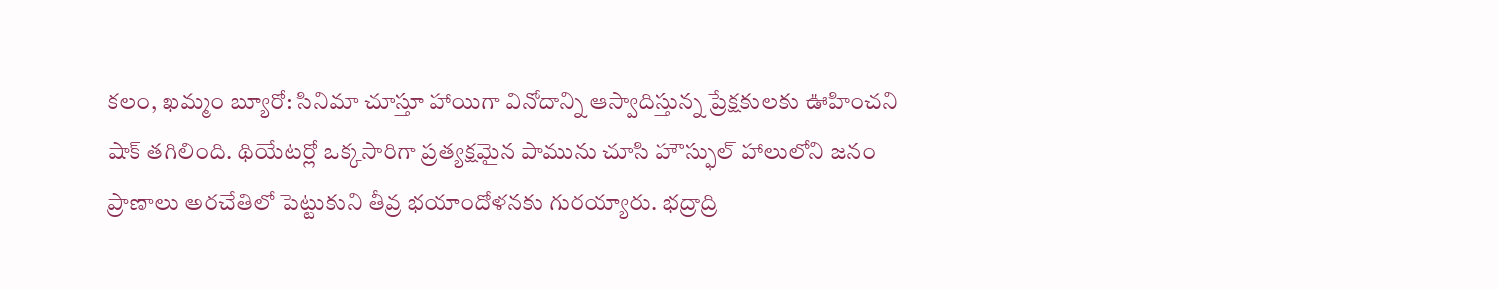కలం, ఖమ్మం బ్యూరో: సినిమా చూస్తూ హాయిగా వినోదాన్ని ఆస్వాదిస్తున్న ప్రేక్షకులకు ఊహించని షాక్ తగిలింది. థియేటర్లో ఒక్కసారిగా ప్రత్యక్షమైన పామును చూసి హౌస్ఫుల్ హాలులోని జనం ప్రాణాలు అరచేతిలో పెట్టుకుని తీవ్ర భయాందోళనకు గురయ్యారు. భద్రాద్రి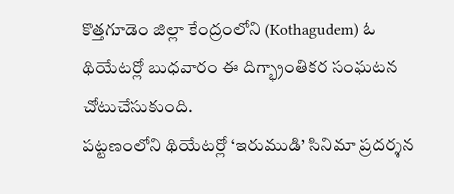కొత్తగూడెం జిల్లా కేంద్రంలోని (Kothagudem) ఓ థియేటర్లో బుధవారం ఈ దిగ్భ్రాంతికర సంఘటన చోటుచేసుకుంది.
పట్టణంలోని థియేటర్లో ‘ఇరుముడి’ సినిమా ప్రదర్శన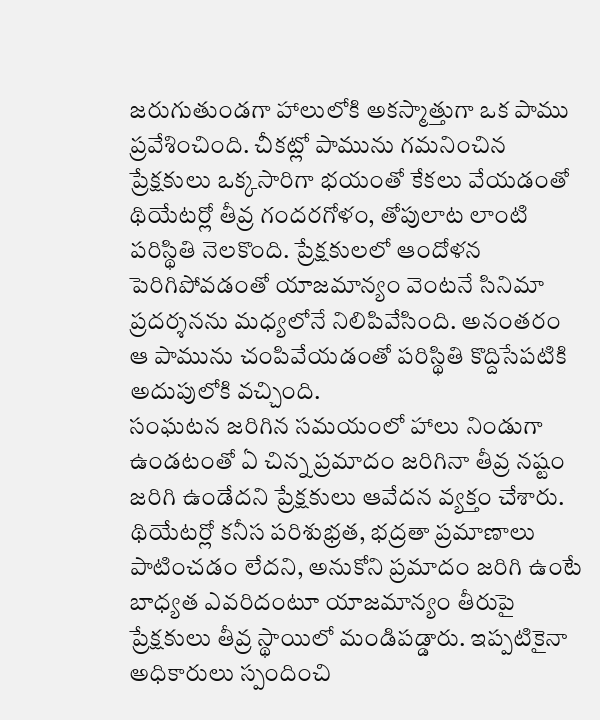జరుగుతుండగా హాలులోకి అకస్మాత్తుగా ఒక పాము ప్రవేశించింది. చీకట్లో పామును గమనించిన ప్రేక్షకులు ఒక్కసారిగా భయంతో కేకలు వేయడంతో థియేటర్లో తీవ్ర గందరగోళం, తోపులాట లాంటి పరిస్థితి నెలకొంది. ప్రేక్షకులలో ఆందోళన పెరిగిపోవడంతో యాజమాన్యం వెంటనే సినిమా ప్రదర్శనను మధ్యలోనే నిలిపివేసింది. అనంతరం ఆ పామును చంపివేయడంతో పరిస్థితి కొద్దిసేపటికి అదుపులోకి వచ్చింది.
సంఘటన జరిగిన సమయంలో హాలు నిండుగా ఉండటంతో ఏ చిన్న ప్రమాదం జరిగినా తీవ్ర నష్టం జరిగి ఉండేదని ప్రేక్షకులు ఆవేదన వ్యక్తం చేశారు. థియేటర్లో కనీస పరిశుభ్రత, భద్రతా ప్రమాణాలు పాటించడం లేదని, అనుకోని ప్రమాదం జరిగి ఉంటే బాధ్యత ఎవరిదంటూ యాజమాన్యం తీరుపై ప్రేక్షకులు తీవ్ర స్థాయిలో మండిపడ్డారు. ఇప్పటికైనా అధికారులు స్పందించి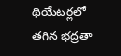థియేటర్లలో తగిన భద్రతా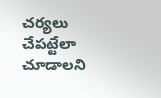చర్యలు చేపట్టేలా చూడాలని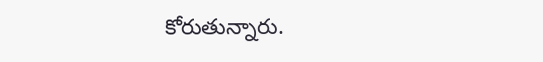కోరుతున్నారు.